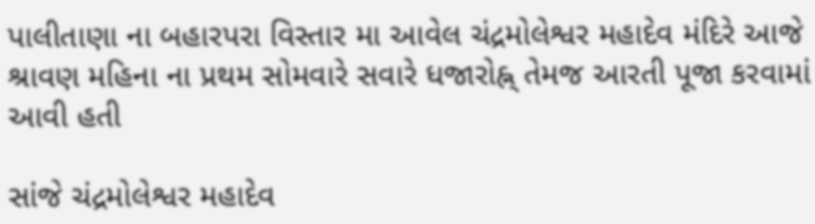પાલીતાણા ના બહારપરા વિસ્તાર મા આવેલ ચંદ્રમોલેશ્વર મહાદેવ મંદિરે આજે શ્રાવણ મહિના ના પ્રથમ સોમવારે સવારે ધજારોહ્ન્ તેમજ આરતી પૂજા કરવામાં આવી હતી

સાંજે ચંદ્રમોલેશ્વર મહાદેવ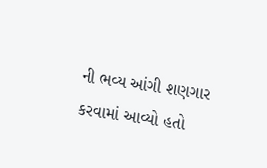ની ભવ્ય આંગી શણગાર કરવામાં આવ્યો હતો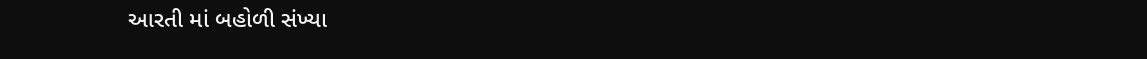આરતી માં બહોળી સંખ્યા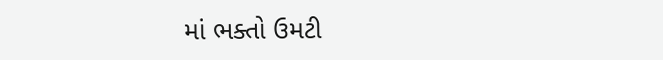માં ભક્તો ઉમટી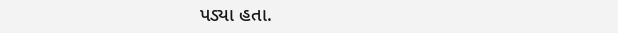પડ્યા હતા.